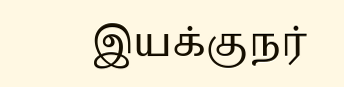இயக்குநர்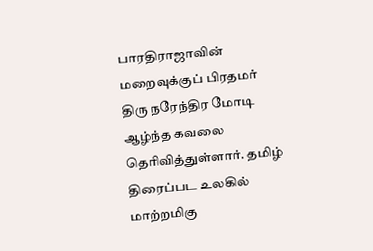பாரதிராஜாவின் மறைவுக்குப் பிரதமர் திரு நரேந்திர மோடி ஆழ்ந்த கவலை தெரிவித்துள்ளார். தமிழ் திரைப்பட உலகில் மாற்றமிகு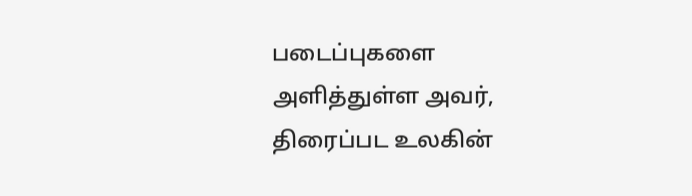படைப்புகளை அளித்துள்ள அவர், திரைப்பட உலகின்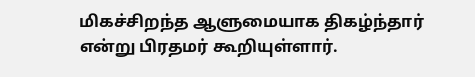மிகச்சிறந்த ஆளுமையாக திகழ்ந்தார் என்று பிரதமர் கூறியுள்ளார்.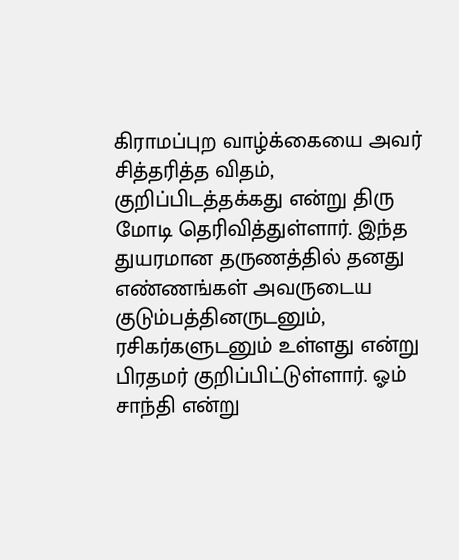கிராமப்புற வாழ்க்கையை அவர் சித்தரித்த விதம், குறிப்பிடத்தக்கது என்று திரு மோடி தெரிவித்துள்ளார். இந்த துயரமான தருணத்தில் தனது எண்ணங்கள் அவருடைய குடும்பத்தினருடனும், ரசிகர்களுடனும் உள்ளது என்று பிரதமர் குறிப்பிட்டுள்ளார். ஓம் சாந்தி என்று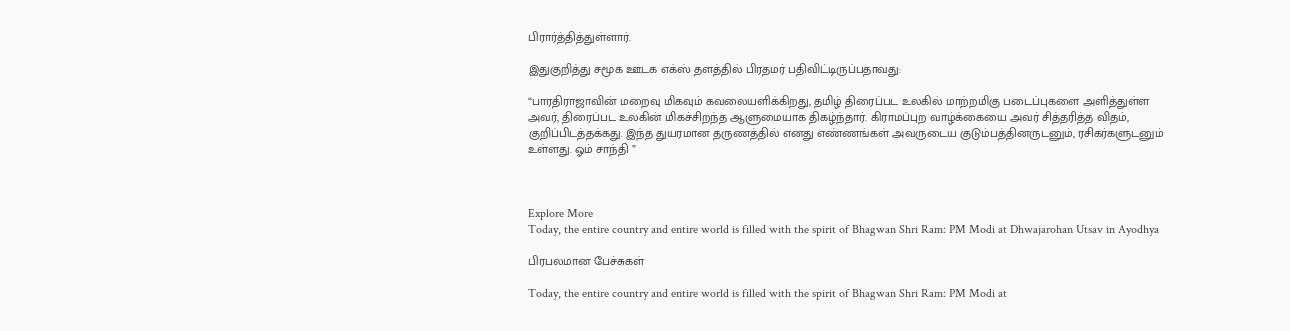பிரார்த்தித்துள்ளார்.

இதுகுறித்து சமூக ஊடக எக்ஸ் தளத்தில் பிரதமர் பதிவிட்டிருப்பதாவது:

“பாரதிராஜாவின் மறைவு மிகவும் கவலையளிக்கிறது, தமிழ் திரைப்பட உலகில் மாற்றமிகு படைப்புகளை அளித்துள்ள அவர், திரைப்பட உலகின் மிகச்சிறந்த ஆளுமையாக திகழ்ந்தார். கிராமப்புற வாழ்க்கையை அவர் சித்தரித்த விதம், குறிப்பிடத்தக்கது. இந்த துயரமான தருணத்தில் எனது எண்ணங்கள் அவருடைய குடும்பத்தினருடனும், ரசிகர்களுடனும் உள்ளது. ஓம் சாந்தி ”



Explore More
Today, the entire country and entire world is filled with the spirit of Bhagwan Shri Ram: PM Modi at Dhwajarohan Utsav in Ayodhya

பிரபலமான பேச்சுகள்

Today, the entire country and entire world is filled with the spirit of Bhagwan Shri Ram: PM Modi at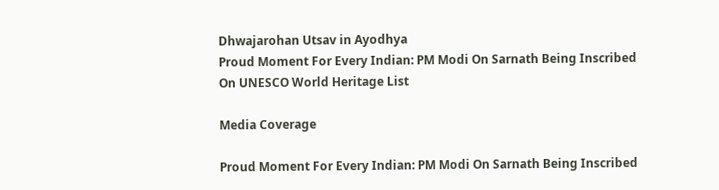Dhwajarohan Utsav in Ayodhya
Proud Moment For Every Indian: PM Modi On Sarnath Being Inscribed On UNESCO World Heritage List

Media Coverage

Proud Moment For Every Indian: PM Modi On Sarnath Being Inscribed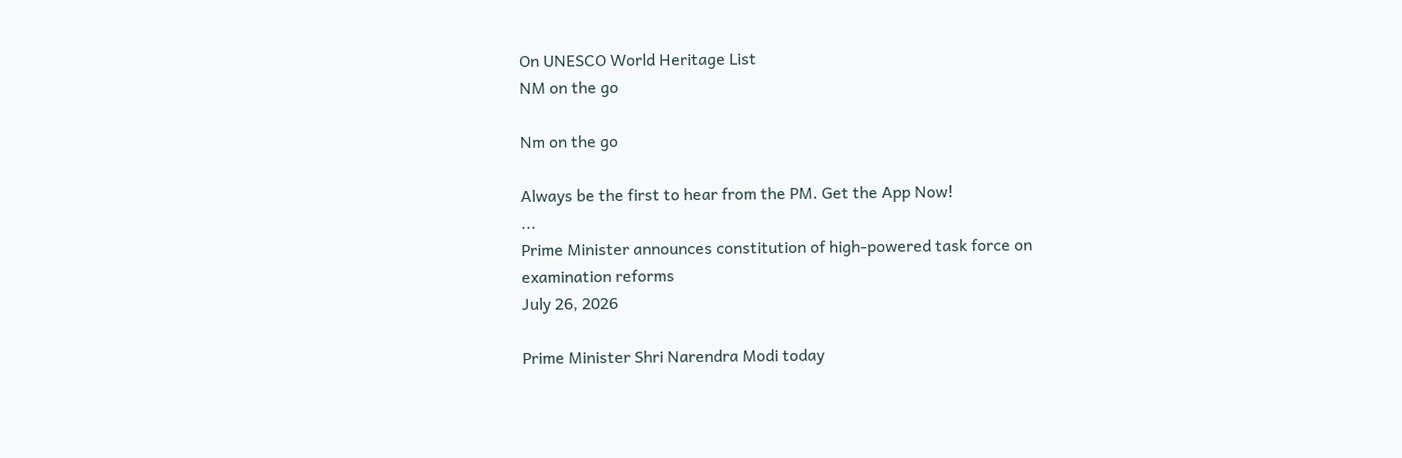On UNESCO World Heritage List
NM on the go

Nm on the go

Always be the first to hear from the PM. Get the App Now!
...
Prime Minister announces constitution of high-powered task force on examination reforms
July 26, 2026

Prime Minister Shri Narendra Modi today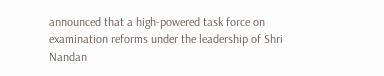announced that a high-powered task force on examination reforms under the leadership of Shri Nandan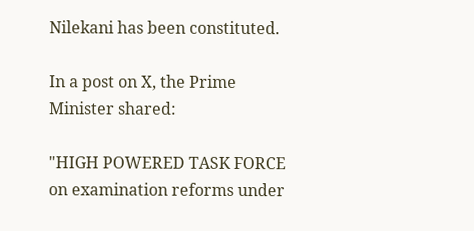Nilekani has been constituted.

In a post on X, the Prime Minister shared:

"HIGH POWERED TASK FORCE on examination reforms under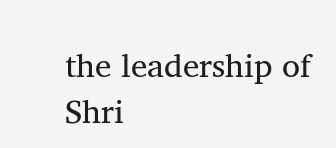the leadership of Shri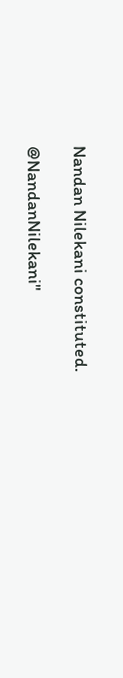Nandan Nilekani constituted.

@NandanNilekani"